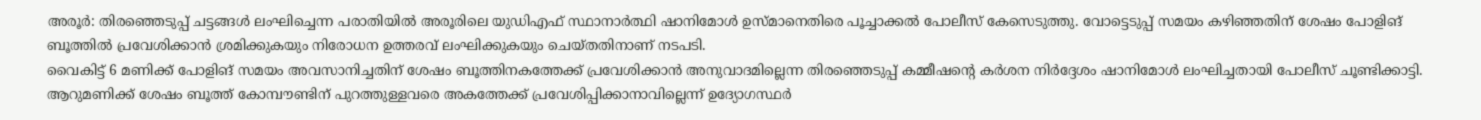അരൂർ: തിരഞ്ഞെടുപ്പ് ചട്ടങ്ങൾ ലംഘിച്ചെന്ന പരാതിയിൽ അരൂരിലെ യുഡിഎഫ് സ്ഥാനാർത്ഥി ഷാനിമോൾ ഉസ്മാനെതിരെ പൂച്ചാക്കൽ പോലീസ് കേസെടുത്തു. വോട്ടെടുപ്പ് സമയം കഴിഞ്ഞതിന് ശേഷം പോളിങ് ബൂത്തിൽ പ്രവേശിക്കാൻ ശ്രമിക്കുകയും നിരോധന ഉത്തരവ് ലംഘിക്കുകയും ചെയ്തതിനാണ് നടപടി.
വൈകിട്ട് 6 മണിക്ക് പോളിങ് സമയം അവസാനിച്ചതിന് ശേഷം ബൂത്തിനകത്തേക്ക് പ്രവേശിക്കാൻ അനുവാദമില്ലെന്ന തിരഞ്ഞെടുപ്പ് കമ്മീഷന്റെ കർശന നിർദ്ദേശം ഷാനിമോൾ ലംഘിച്ചതായി പോലീസ് ചൂണ്ടിക്കാട്ടി. ആറുമണിക്ക് ശേഷം ബൂത്ത് കോമ്പൗണ്ടിന് പുറത്തുള്ളവരെ അകത്തേക്ക് പ്രവേശിപ്പിക്കാനാവില്ലെന്ന് ഉദ്യോഗസ്ഥർ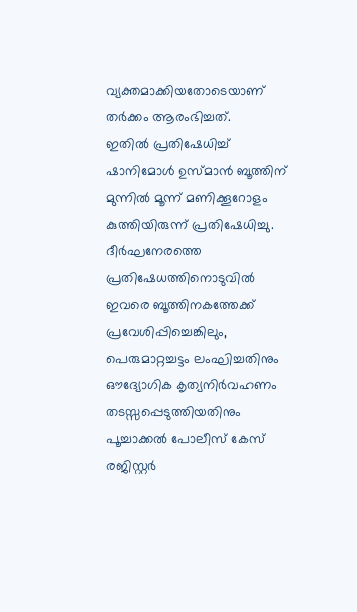വ്യക്തമാക്കിയതോടെയാണ് തർക്കം ആരംഭിച്ചത്.
ഇതിൽ പ്രതിഷേധിച്ച് ഷാനിമോൾ ഉസ്മാൻ ബൂത്തിന് മുന്നിൽ മൂന്ന് മണിക്കൂറോളം കുത്തിയിരുന്ന് പ്രതിഷേധിച്ചു. ദീർഘനേരത്തെ പ്രതിഷേധത്തിനൊടുവിൽ ഇവരെ ബൂത്തിനകത്തേക്ക് പ്രവേശിപ്പിച്ചെങ്കിലും, പെരുമാറ്റച്ചട്ടം ലംഘിച്ചതിനും ഔദ്യോഗിക കൃത്യനിർവഹണം തടസ്സപ്പെടുത്തിയതിനും പൂച്ചാക്കൽ പോലീസ് കേസ് രജിസ്റ്റർ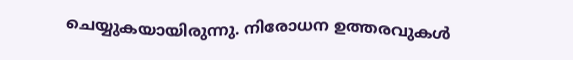ചെയ്യുകയായിരുന്നു. നിരോധന ഉത്തരവുകൾ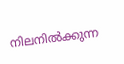നിലനിൽക്കുന്ന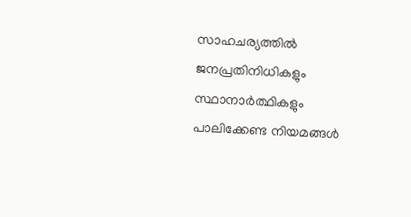സാഹചര്യത്തിൽ ജനപ്രതിനിധികളും സ്ഥാനാർത്ഥികളും പാലിക്കേണ്ട നിയമങ്ങൾ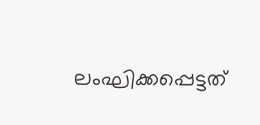ലംഘിക്കപ്പെട്ടത്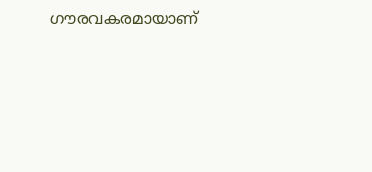ഗൗരവകരമായാണ്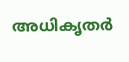അധികൃതർ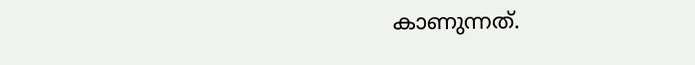കാണുന്നത്.